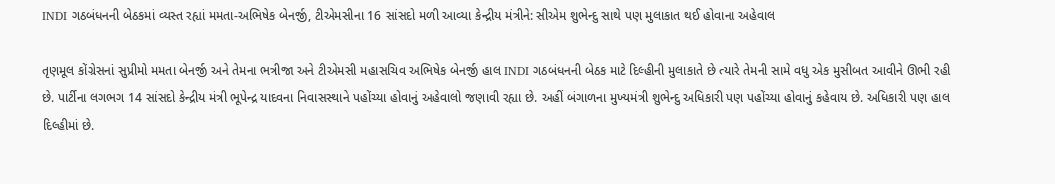INDI ગઠબંધનની બેઠકમાં વ્યસ્ત રહ્યાં મમતા-અભિષેક બેનર્જી, ટીએમસીના 16 સાંસદો મળી આવ્યા કેન્દ્રીય મંત્રીને: સીએમ શુભેન્દુ સાથે પણ મુલાકાત થઈ હોવાના અહેવાલ

તૃણમૂલ કોંગ્રેસનાં સુપ્રીમો મમતા બેનર્જી અને તેમના ભત્રીજા અને ટીએમસી મહાસચિવ અભિષેક બેનર્જી હાલ INDI ગઠબંધનની બેઠક માટે દિલ્હીની મુલાકાતે છે ત્યારે તેમની સામે વધુ એક મુસીબત આવીને ઊભી રહી છે. પાર્ટીના લગભગ 14 સાંસદો કેન્દ્રીય મંત્રી ભૂપેન્દ્ર યાદવના નિવાસસ્થાને પહોંચ્યા હોવાનું અહેવાલો જણાવી રહ્યા છે. અહીં બંગાળના મુખ્યમંત્રી શુભેન્દુ અધિકારી પણ પહોંચ્યા હોવાનું કહેવાય છે. અધિકારી પણ હાલ દિલ્હીમાં છે.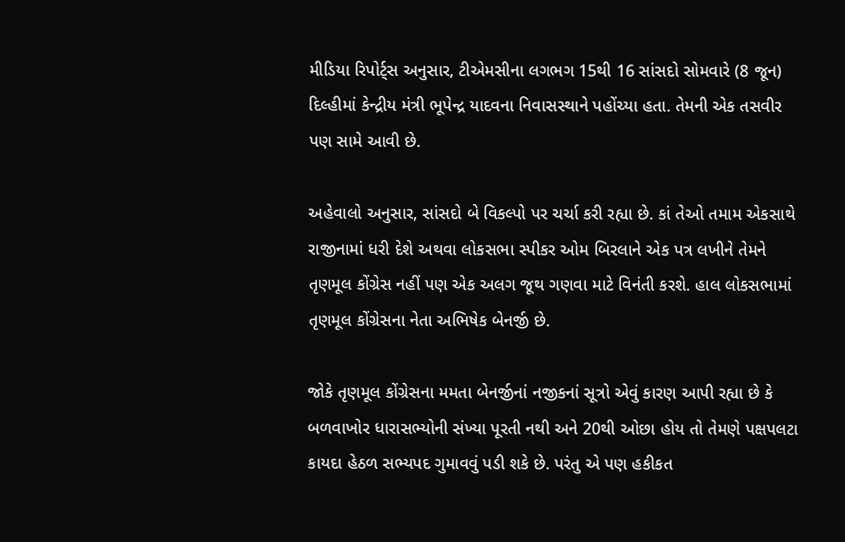મીડિયા રિપોર્ટ્સ અનુસાર, ટીએમસીના લગભગ 15થી 16 સાંસદો સોમવારે (8 જૂન) દિલ્હીમાં કેન્દ્રીય મંત્રી ભૂપેન્દ્ર યાદવના નિવાસસ્થાને પહોંચ્યા હતા. તેમની એક તસવીર પણ સામે આવી છે.

અહેવાલો અનુસાર, સાંસદો બે વિકલ્પો પર ચર્ચા કરી રહ્યા છે. કાં તેઓ તમામ એકસાથે રાજીનામાં ધરી દેશે અથવા લોકસભા સ્પીકર ઓમ બિરલાને એક પત્ર લખીને તેમને તૃણમૂલ કોંગ્રેસ નહીં પણ એક અલગ જૂથ ગણવા માટે વિનંતી કરશે. હાલ લોકસભામાં તૃણમૂલ કોંગ્રેસના નેતા અભિષેક બેનર્જી છે.

જોકે તૃણમૂલ કોંગ્રેસના મમતા બેનર્જીનાં નજીકનાં સૂત્રો એવું કારણ આપી રહ્યા છે કે બળવાખોર ધારાસભ્યોની સંખ્યા પૂરતી નથી અને 20થી ઓછા હોય તો તેમણે પક્ષપલટા કાયદા હેઠળ સભ્યપદ ગુમાવવું પડી શકે છે. પરંતુ એ પણ હકીકત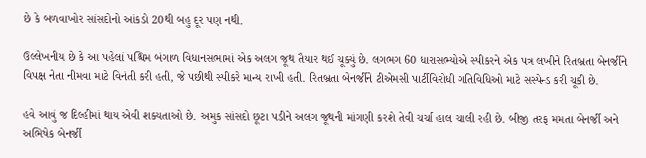છે કે બળવાખોર સાંસદોનો આંકડો 20થી બહુ દૂર પણ નથી.

ઉલ્લેખનીય છે કે આ પહેલાં પશ્ચિમ બંગાળ વિધાનસભામાં એક અલગ જૂથ તૈયાર થઈ ચૂક્યું છે. લગભગ 60 ધારાસભ્યોએ સ્પીકરને એક પત્ર લખીને રિતબ્રતા બેનર્જીને વિપક્ષ નેતા નીમવા માટે વિનંતી કરી હતી, જે પછીથી સ્પીકરે માન્ય રાખી હતી. રિતબ્રતા બેનર્જીને ટીએમસી પાર્ટીવિરોધી ગતિવિધિઓ માટે સસ્પેન્ડ કરી ચૂકી છે.

હવે આવું જ દિલ્હીમાં થાય એવી શક્યતાઓ છે. અમુક સાંસદો છૂટા પડીને અલગ જૂથની માંગણી કરશે તેવી ચર્ચા હાલ ચાલી રહી છે. બીજી તરફ મમતા બેનર્જી અને અભિષેક બેનર્જી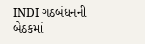INDI ગઠબંધનની બેઠકમાં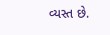વ્યસ્ત છે.